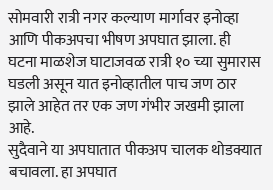सोमवारी रात्री नगर कल्याण मार्गावर इनोव्हा आणि पीकअपचा भीषण अपघात झाला. ही घटना माळशेज घाटाजवळ रात्री १० च्या सुमारास घडली असून यात इनोव्हातील पाच जण ठार झाले आहेत तर एक जण गंभीर जखमी झाला आहे.
सुदैवाने या अपघातात पीकअप चालक थोडक्यात बचावला. हा अपघात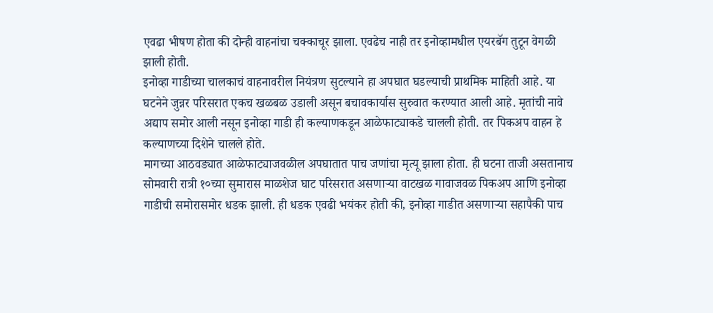एवढा भीषण होता की दोन्ही वाहनांचा चक्काचूर झाला. एवढेच नाही तर इनोव्हामधील एयरबॅग तुटून वेगळी झाली होती.
इनोव्हा गाडीच्या चालकाचं वाहनावरील नियंत्रण सुटल्याने हा अपघात घडल्याची प्राथमिक माहिती आहे. या घटनेने जुन्नर परिसरात एकच खळबळ उडाली असून बचावकार्यास सुरुवात करण्यात आली आहे. मृतांची नावे अद्याप समोर आली नसून इनोव्हा गाडी ही कल्याणकडून आळेफाट्याकडे चालली होती. तर पिकअप वाहन हे कल्याणच्या दिशेने चालले होते.
मागच्या आठवड्यात आळेफाट्याजवळील अपघातात पाच जणांचा मृत्यू झाला होता. ही घटना ताजी असतानाच सोमवारी रात्री १०च्या सुमारास माळशेज घाट परिसरात असणाऱ्या वाटखळ गावाजवळ पिकअप आणि इनोव्हा गाडीची समोरासमोर धडक झाली. ही धडक एवढी भयंकर होती की, इनोव्हा गाडीत असणाऱ्या सहापैकी पाच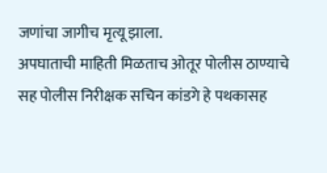जणांचा जागीच मृत्यू झाला.
अपघाताची माहिती मिळताच ओतूर पोलीस ठाण्याचे सह पोलीस निरीक्षक सचिन कांडगे हे पथकासह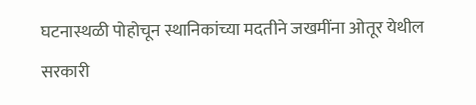घटनास्थळी पोहोचून स्थानिकांच्या मदतीने जखमींना ओतूर येथील सरकारी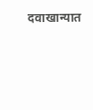दवाखान्यात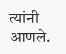त्यांनी आणले.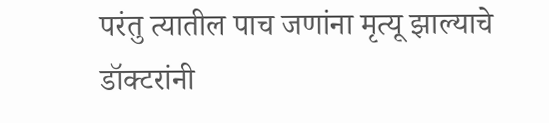परंतु त्यातील पाच जणांना मृत्यू झाल्याचे डॉक्टरांनी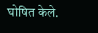घोषित केले.